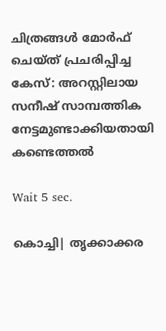ചിത്രങ്ങള്‍ മോര്‍ഫ് ചെയ്ത് പ്രചരിപ്പിച്ച കേസ്: അറസ്റ്റിലായ സനീഷ് സാമ്പത്തിക നേട്ടമുണ്ടാക്കിയതായി കണ്ടെത്തല്‍

Wait 5 sec.

കൊച്ചി| തൃക്കാക്കര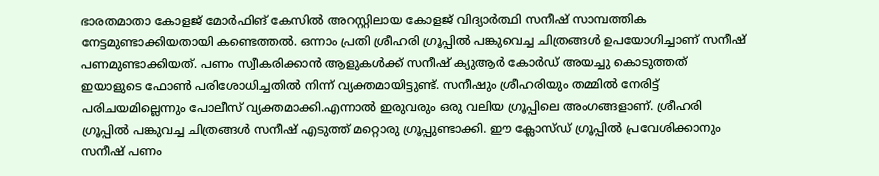ഭാരതമാതാ കോളജ് മോര്‍ഫിങ് കേസില്‍ അറസ്റ്റിലായ കോളജ് വിദ്യാര്‍ത്ഥി സനീഷ് സാമ്പത്തിക നേട്ടമുണ്ടാക്കിയതായി കണ്ടെത്തല്‍. ഒന്നാം പ്രതി ശ്രീഹരി ഗ്രൂപ്പില്‍ പങ്കുവെച്ച ചിത്രങ്ങള്‍ ഉപയോഗിച്ചാണ് സനീഷ് പണമുണ്ടാക്കിയത്. പണം സ്വീകരിക്കാന്‍ ആളുകള്‍ക്ക് സനീഷ് ക്യുആര്‍ കോര്‍ഡ് അയച്ചു കൊടുത്തത് ഇയാളുടെ ഫോണ്‍ പരിശോധിച്ചതില്‍ നിന്ന് വ്യക്തമായിട്ടുണ്ട്. സനീഷും ശ്രീഹരിയും തമ്മില്‍ നേരിട്ട് പരിചയമില്ലെന്നും പോലീസ് വ്യക്തമാക്കി.എന്നാല്‍ ഇരുവരും ഒരു വലിയ ഗ്രൂപ്പിലെ അംഗങ്ങളാണ്. ശ്രീഹരി ഗ്രൂപ്പില്‍ പങ്കുവച്ച ചിത്രങ്ങള്‍ സനീഷ് എടുത്ത് മറ്റൊരു ഗ്രൂപ്പുണ്ടാക്കി. ഈ ക്ലോസ്ഡ് ഗ്രൂപ്പില്‍ പ്രവേശിക്കാനും സനീഷ് പണം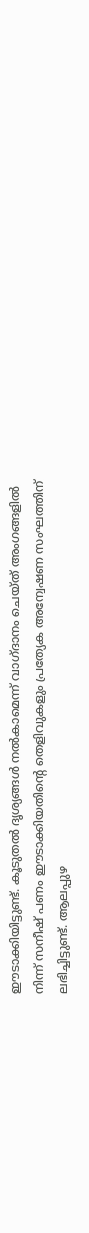ഈടാക്കിയിട്ടുണ്ട്. കൂടുതല്‍ ദൃശ്യങ്ങള്‍ നല്‍കാമെന്ന് വാഗ്ദാനം ചെയ്ത് അംഗങ്ങളില്‍ നിന്ന് സനീഷ് പണം ഈടാക്കിയതിന്റെ തെളിവുകളും പ്രത്യേക അന്വേഷണ സംഘത്തിന് ലഭിച്ചിട്ടുണ്ട്. ആലപ്പുഴ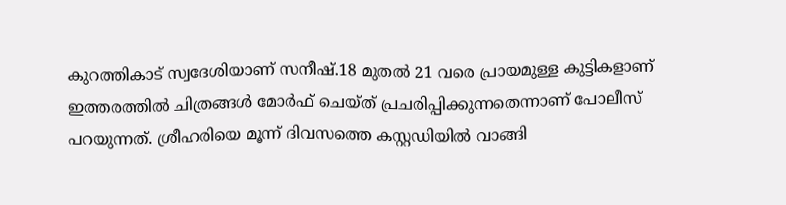കുറത്തികാട് സ്വദേശിയാണ് സനീഷ്.18 മുതല്‍ 21 വരെ പ്രായമുള്ള കുട്ടികളാണ് ഇത്തരത്തില്‍ ചിത്രങ്ങള്‍ മോര്‍ഫ് ചെയ്ത് പ്രചരിപ്പിക്കുന്നതെന്നാണ് പോലീസ് പറയുന്നത്. ശ്രീഹരിയെ മൂന്ന് ദിവസത്തെ കസ്റ്റഡിയില്‍ വാങ്ങി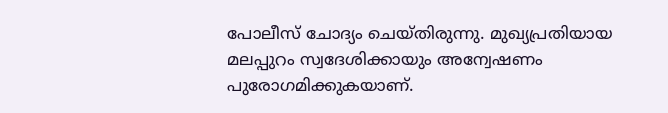പോലീസ് ചോദ്യം ചെയ്തിരുന്നു. മുഖ്യപ്രതിയായ മലപ്പുറം സ്വദേശിക്കായും അന്വേഷണം പുരോഗമിക്കുകയാണ്.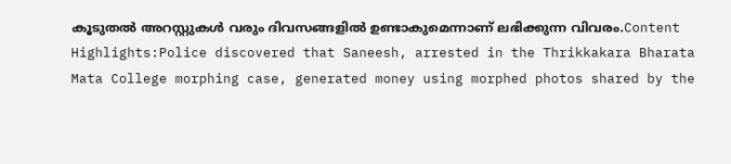കൂടുതല്‍ അറസ്റ്റുകള്‍ വരും ദിവസങ്ങളില്‍ ഉണ്ടാകുമെന്നാണ് ലഭിക്കുന്ന വിവരം.Content Highlights:Police discovered that Saneesh, arrested in the Thrikkakara Bharata Mata College morphing case, generated money using morphed photos shared by the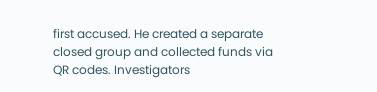first accused. He created a separate closed group and collected funds via QR codes. Investigators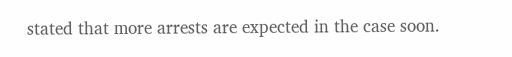stated that more arrests are expected in the case soon.